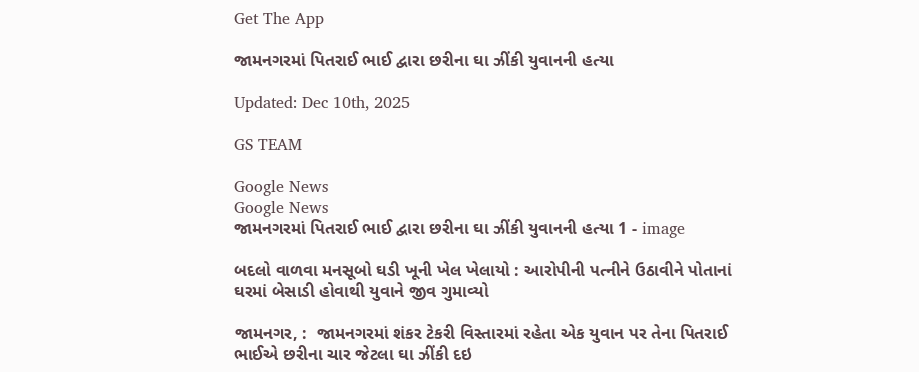Get The App

જામનગરમાં પિતરાઈ ભાઈ દ્વારા છરીના ઘા ઝીંકી યુવાનની હત્યા

Updated: Dec 10th, 2025

GS TEAM

Google News
Google News
જામનગરમાં પિતરાઈ ભાઈ દ્વારા છરીના ઘા ઝીંકી યુવાનની હત્યા 1 - image

બદલો વાળવા મનસૂબો ઘડી ખૂની ખેલ ખેલાયો : આરોપીની પત્નીને ઉઠાવીને પોતાનાં ઘરમાં બેસાડી હોવાથી યુવાને જીવ ગુમાવ્યો

જામનગર, :  જામનગરમાં શંકર ટેકરી વિસ્તારમાં રહેતા એક યુવાન પર તેના પિતરાઈ ભાઈએ છરીના ચાર જેટલા ઘા ઝીંકી દઇ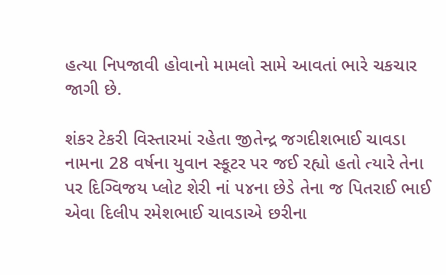હત્યા નિપજાવી હોવાનો મામલો સામે આવતાં ભારે ચકચાર જાગી છે.

શંકર ટેકરી વિસ્તારમાં રહેતા જીતેન્દ્ર જગદીશભાઈ ચાવડા નામના 28 વર્ષના યુવાન સ્કૂટર પર જઈ રહ્યો હતો ત્યારે તેના પર દિગ્વિજય પ્લોટ શેરી નાં ૫૪ના છેડે તેના જ પિતરાઈ ભાઈ એવા દિલીપ રમેશભાઈ ચાવડાએ છરીના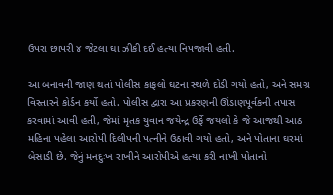ઉપરા છાપરી ૪ જેટલા ઘા ઝીકી દઈ હત્યા નિપજાવી હતી.

આ બનાવની જાણ થતાં પોલીસ કાફલો ઘટના સ્થળે દોડી ગયો હતો, અને સમગ્ર વિસ્તારને કોર્ડન કર્યો હતો. પોલીસ દ્વારા આ પ્રકરણની ઊંડાણપૂર્વકની તપાસ કરવામાં આવી હતી, જેમાં મૃતક યુવાન જયેન્દ્ર ઉર્ફે જયલો કે જે આજથી આઠ મહિના પહેલા આરોપી દિલીપની પત્નીને ઉઠાવી ગયો હતો, અને પોતાના ઘરમાં બેસાડી છે. જેનું મનદુઃખ રાખીને આરોપીએ હત્યા કરી નાખી પોતાનો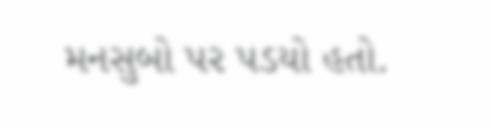મનસુબો પર પડયો હતો.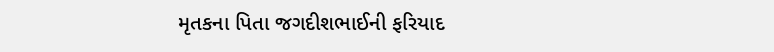મૃતકના પિતા જગદીશભાઈની ફરિયાદ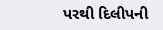પરથી દિલીપની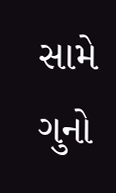સામે ગુનો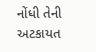નોંધી તેની અટકાયત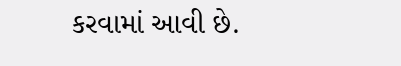કરવામાં આવી છે.